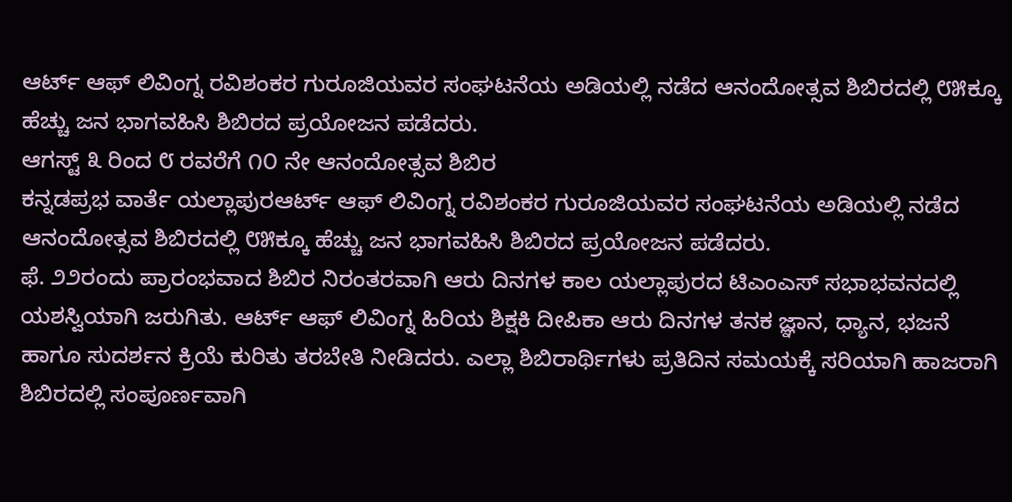ಆರ್ಟ್ ಆಫ್ ಲಿವಿಂಗ್ನ ರವಿಶಂಕರ ಗುರೂಜಿಯವರ ಸಂಘಟನೆಯ ಅಡಿಯಲ್ಲಿ ನಡೆದ ಆನಂದೋತ್ಸವ ಶಿಬಿರದಲ್ಲಿ ೮೫ಕ್ಕೂ ಹೆಚ್ಚು ಜನ ಭಾಗವಹಿಸಿ ಶಿಬಿರದ ಪ್ರಯೋಜನ ಪಡೆದರು.
ಆಗಸ್ಟ್ ೩ ರಿಂದ ೮ ರವರೆಗೆ ೧೦ ನೇ ಆನಂದೋತ್ಸವ ಶಿಬಿರ
ಕನ್ನಡಪ್ರಭ ವಾರ್ತೆ ಯಲ್ಲಾಪುರಆರ್ಟ್ ಆಫ್ ಲಿವಿಂಗ್ನ ರವಿಶಂಕರ ಗುರೂಜಿಯವರ ಸಂಘಟನೆಯ ಅಡಿಯಲ್ಲಿ ನಡೆದ ಆನಂದೋತ್ಸವ ಶಿಬಿರದಲ್ಲಿ ೮೫ಕ್ಕೂ ಹೆಚ್ಚು ಜನ ಭಾಗವಹಿಸಿ ಶಿಬಿರದ ಪ್ರಯೋಜನ ಪಡೆದರು.
ಫೆ. ೨೨ರಂದು ಪ್ರಾರಂಭವಾದ ಶಿಬಿರ ನಿರಂತರವಾಗಿ ಆರು ದಿನಗಳ ಕಾಲ ಯಲ್ಲಾಪುರದ ಟಿಎಂಎಸ್ ಸಭಾಭವನದಲ್ಲಿ ಯಶಸ್ವಿಯಾಗಿ ಜರುಗಿತು. ಆರ್ಟ್ ಆಫ್ ಲಿವಿಂಗ್ನ ಹಿರಿಯ ಶಿಕ್ಷಕಿ ದೀಪಿಕಾ ಆರು ದಿನಗಳ ತನಕ ಜ್ಞಾನ, ಧ್ಯಾನ, ಭಜನೆ ಹಾಗೂ ಸುದರ್ಶನ ಕ್ರಿಯೆ ಕುರಿತು ತರಬೇತಿ ನೀಡಿದರು. ಎಲ್ಲಾ ಶಿಬಿರಾರ್ಥಿಗಳು ಪ್ರತಿದಿನ ಸಮಯಕ್ಕೆ ಸರಿಯಾಗಿ ಹಾಜರಾಗಿ ಶಿಬಿರದಲ್ಲಿ ಸಂಪೂರ್ಣವಾಗಿ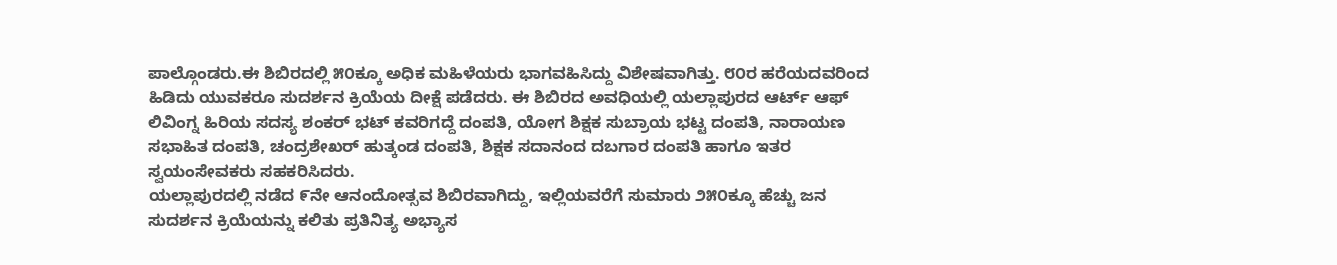ಪಾಲ್ಗೊಂಡರು.ಈ ಶಿಬಿರದಲ್ಲಿ ೫೦ಕ್ಕೂ ಅಧಿಕ ಮಹಿಳೆಯರು ಭಾಗವಹಿಸಿದ್ದು ವಿಶೇಷವಾಗಿತ್ತು. ೮೦ರ ಹರೆಯದವರಿಂದ ಹಿಡಿದು ಯುವಕರೂ ಸುದರ್ಶನ ಕ್ರಿಯೆಯ ದೀಕ್ಷೆ ಪಡೆದರು. ಈ ಶಿಬಿರದ ಅವಧಿಯಲ್ಲಿ ಯಲ್ಲಾಪುರದ ಆರ್ಟ್ ಆಫ್ ಲಿವಿಂಗ್ನ ಹಿರಿಯ ಸದಸ್ಯ ಶಂಕರ್ ಭಟ್ ಕವರಿಗದ್ದೆ ದಂಪತಿ, ಯೋಗ ಶಿಕ್ಷಕ ಸುಬ್ರಾಯ ಭಟ್ಟ ದಂಪತಿ, ನಾರಾಯಣ ಸಭಾಹಿತ ದಂಪತಿ, ಚಂದ್ರಶೇಖರ್ ಹುತ್ಕಂಡ ದಂಪತಿ, ಶಿಕ್ಷಕ ಸದಾನಂದ ದಬಗಾರ ದಂಪತಿ ಹಾಗೂ ಇತರ ಸ್ವಯಂಸೇವಕರು ಸಹಕರಿಸಿದರು.
ಯಲ್ಲಾಪುರದಲ್ಲಿ ನಡೆದ ೯ನೇ ಆನಂದೋತ್ಸವ ಶಿಬಿರವಾಗಿದ್ದು, ಇಲ್ಲಿಯವರೆಗೆ ಸುಮಾರು ೨೫೦ಕ್ಕೂ ಹೆಚ್ಚು ಜನ ಸುದರ್ಶನ ಕ್ರಿಯೆಯನ್ನು ಕಲಿತು ಪ್ರತಿನಿತ್ಯ ಅಭ್ಯಾಸ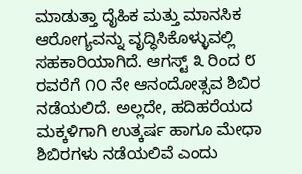ಮಾಡುತ್ತಾ ದೈಹಿಕ ಮತ್ತು ಮಾನಸಿಕ ಆರೋಗ್ಯವನ್ನು ವೃದ್ಧಿಸಿಕೊಳ್ಳುವಲ್ಲಿ ಸಹಕಾರಿಯಾಗಿದೆ. ಆಗಸ್ಟ್ ೩ ರಿಂದ ೮ ರವರೆಗೆ ೧೦ ನೇ ಆನಂದೋತ್ಸವ ಶಿಬಿರ ನಡೆಯಲಿದೆ. ಅಲ್ಲದೇ, ಹದಿಹರೆಯದ ಮಕ್ಕಳಿಗಾಗಿ ಉತ್ಕರ್ಷ ಹಾಗೂ ಮೇಧಾ ಶಿಬಿರಗಳು ನಡೆಯಲಿವೆ ಎಂದು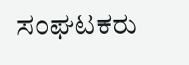ಸಂಘಟಕರು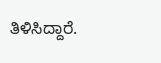ತಿಳಿಸಿದ್ದಾರೆ.